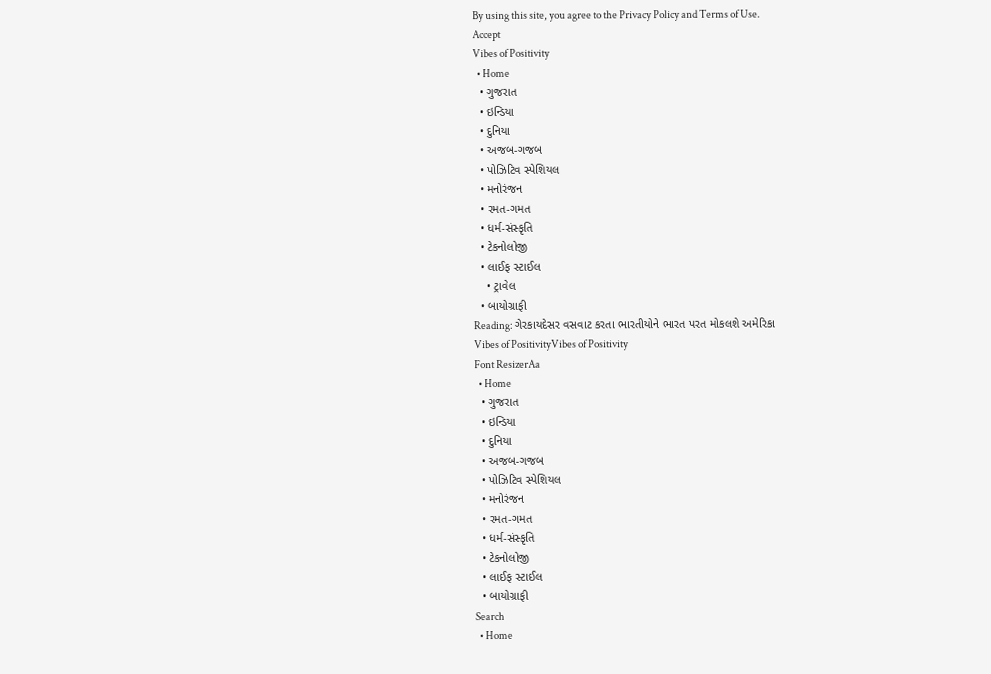By using this site, you agree to the Privacy Policy and Terms of Use.
Accept
Vibes of Positivity
  • Home
  • ગુજરાત
  • ઇન્ડિયા
  • દુનિયા
  • અજબ-ગજબ
  • પોઝિટિવ સ્પેશિયલ
  • મનોરંજન
  • રમત-ગમત
  • ધર્મ-સંસ્કૃતિ
  • ટેકનોલોજી
  • લાઈફ સ્ટાઈલ
    • ટ્રાવેલ
  • બાયોગ્રાફી
Reading: ગેરકાયદેસર વસવાટ કરતા ભારતીયોને ભારત પરત મોકલશે અમેરિકા
Vibes of PositivityVibes of Positivity
Font ResizerAa
  • Home
  • ગુજરાત
  • ઇન્ડિયા
  • દુનિયા
  • અજબ-ગજબ
  • પોઝિટિવ સ્પેશિયલ
  • મનોરંજન
  • રમત-ગમત
  • ધર્મ-સંસ્કૃતિ
  • ટેકનોલોજી
  • લાઈફ સ્ટાઈલ
  • બાયોગ્રાફી
Search
  • Home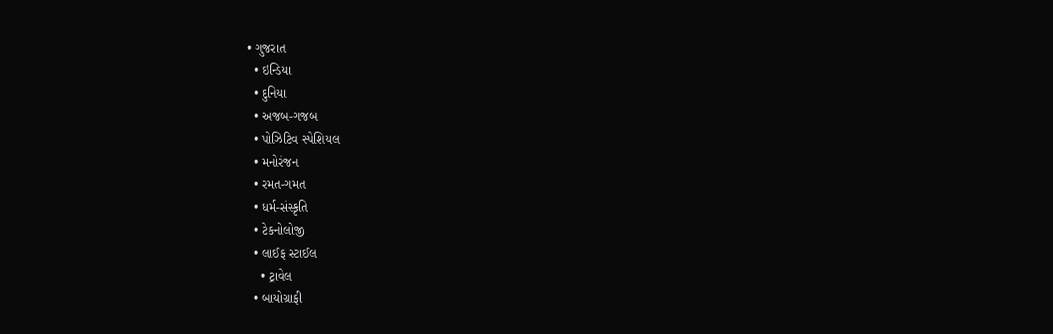• ગુજરાત
  • ઇન્ડિયા
  • દુનિયા
  • અજબ-ગજબ
  • પોઝિટિવ સ્પેશિયલ
  • મનોરંજન
  • રમત-ગમત
  • ધર્મ-સંસ્કૃતિ
  • ટેકનોલોજી
  • લાઈફ સ્ટાઈલ
    • ટ્રાવેલ
  • બાયોગ્રાફી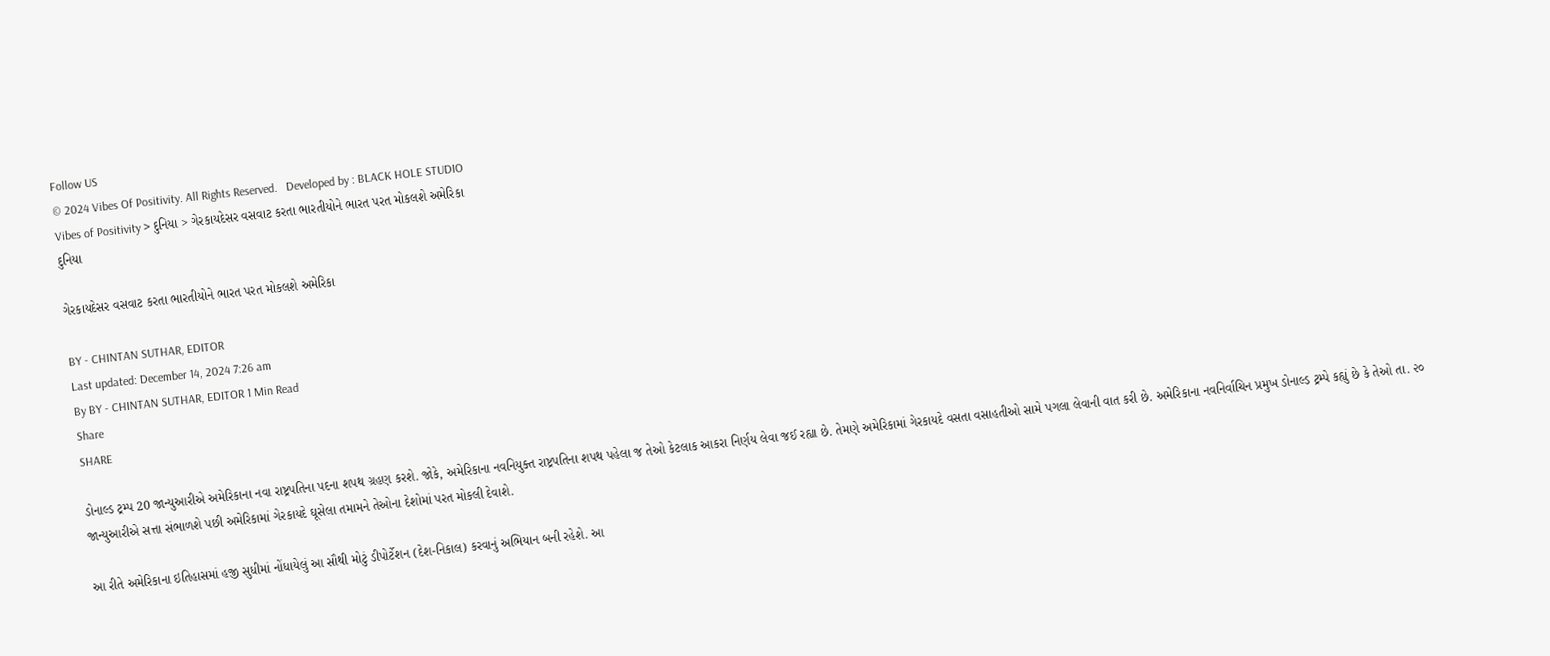Follow US
© 2024 Vibes Of Positivity. All Rights Reserved.   Developed by : BLACK HOLE STUDIO
Vibes of Positivity > દુનિયા > ગેરકાયદેસર વસવાટ કરતા ભારતીયોને ભારત પરત મોકલશે અમેરિકા
દુનિયા

ગેરકાયદેસર વસવાટ કરતા ભારતીયોને ભારત પરત મોકલશે અમેરિકા

BY - CHINTAN SUTHAR, EDITOR
Last updated: December 14, 2024 7:26 am
By BY - CHINTAN SUTHAR, EDITOR 1 Min Read
Share
SHARE

ડોનાલ્ડ ટ્રમ્પ 20 જાન્યુઆરીએ અમેરિકાના નવા રાષ્ટ્રપતિના પદના શપથ ગ્રહણ કરશે. જોકે, અમેરિકાના નવનિયુક્ત રાષ્ટ્રપતિના શપથ પહેલા જ તેઓ કેટલાક આકરા નિર્ણય લેવા જઈ રહ્યા છે. તેમણે અમેરિકામાં ગેરકાયદે વસતા વસાહતીઓ સામે પગલા લેવાની વાત કરી છે. અમેરિકાના નવનિર્વાચિન પ્રમુખ ડોનાલ્ડ ટ્રમ્પે કહ્યું છે કે તેઓ તા. ૨૦ જાન્યુઆરીએ સત્તા સંભાળશે પછી અમેરિકામાં ગેરકાયદે ઘૂસેલા તમામને તેઓના દેશોમાં પરત મોકલી દેવાશે.

આ રીતે અમેરિકાના ઇતિહાસમાં હજી સુધીમાં નોંધાયેલું આ સૌથી મોટું ડીપોર્ટેશન (દેશ-નિકાલ) કરવાનું અભિયાન બની રહેશે. આ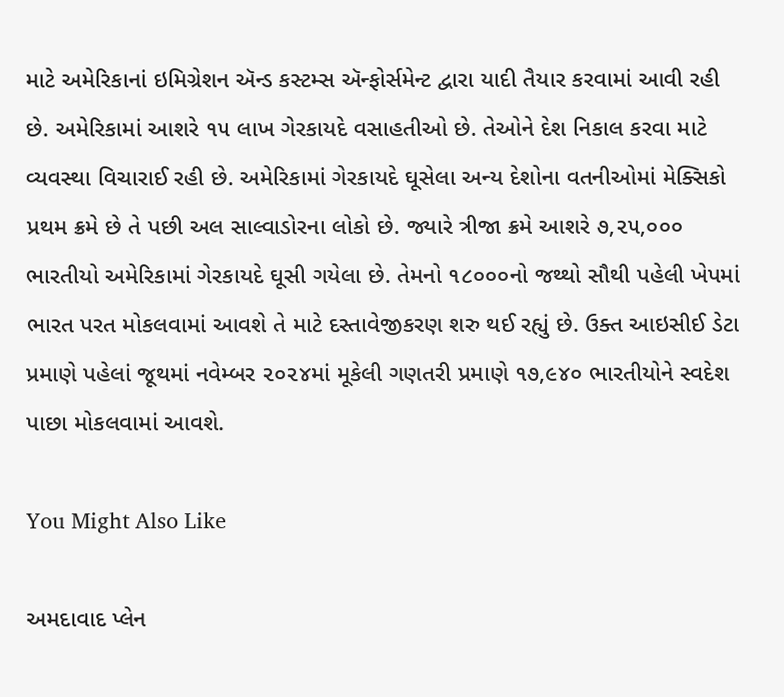માટે અમેરિકાનાં ઇમિગ્રેશન ઍન્ડ કસ્ટમ્સ ઍન્ફોર્સમેન્ટ દ્વારા યાદી તૈયાર કરવામાં આવી રહી છે. અમેરિકામાં આશરે ૧૫ લાખ ગેરકાયદે વસાહતીઓ છે. તેઓને દેશ નિકાલ કરવા માટે વ્યવસ્થા વિચારાઈ રહી છે. અમેરિકામાં ગેરકાયદે ઘૂસેલા અન્ય દેશોના વતનીઓમાં મેક્સિકો પ્રથમ ક્રમે છે તે પછી અલ સાલ્વાડોરના લોકો છે. જ્યારે ત્રીજા ક્રમે આશરે ૭,૨૫,૦૦૦ ભારતીયો અમેરિકામાં ગેરકાયદે ઘૂસી ગયેલા છે. તેમનો ૧૮૦૦૦નો જથ્થો સૌથી પહેલી ખેપમાં ભારત પરત મોકલવામાં આવશે તે માટે દસ્તાવેજીકરણ શરુ થઈ રહ્યું છે. ઉક્ત આઇસીઈ ડેટા પ્રમાણે પહેલાં જૂથમાં નવેમ્બર ૨૦૨૪માં મૂકેલી ગણતરી પ્રમાણે ૧૭,૯૪૦ ભારતીયોને સ્વદેશ પાછા મોકલવામાં આવશે.

You Might Also Like

અમદાવાદ પ્લેન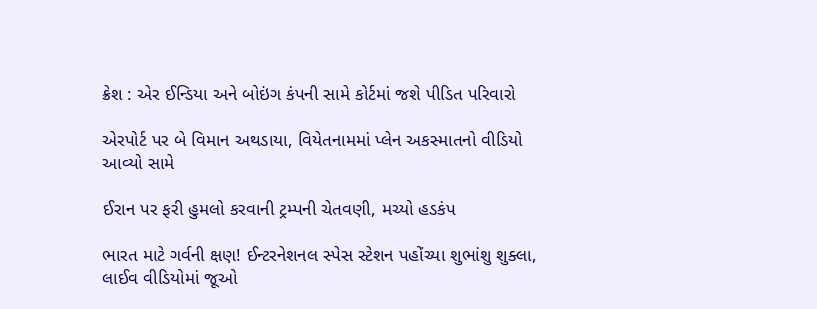ક્રેશ : એર ઈન્ડિયા અને બોઇંગ કંપની સામે કોર્ટમાં જશે પીડિત પરિવારો

એરપોર્ટ પર બે વિમાન અથડાયા, વિયેતનામમાં પ્લેન અકસ્માતનો વીડિયો આવ્યો સામે

ઈરાન પર ફરી હુમલો કરવાની ટ્રમ્પની ચેતવણી, મચ્યો હડકંપ

ભારત માટે ગર્વની ક્ષણ! ઈન્ટરનેશનલ સ્પેસ સ્ટેશન પહોંચ્યા શુભાંશુ શુક્લા, લાઈવ વીડિયોમાં જૂઓ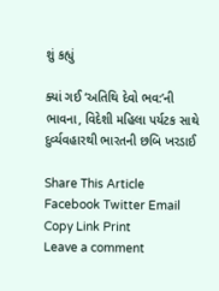શું કહ્યું

ક્યાં ગઈ ‘અતિથિ દેવો ભવ:’ની ભાવના, વિદેશી મહિલા પર્યટક સાથે દુર્વ્યવહારથી ભારતની છબિ ખરડાઈ

Share This Article
Facebook Twitter Email Copy Link Print
Leave a comment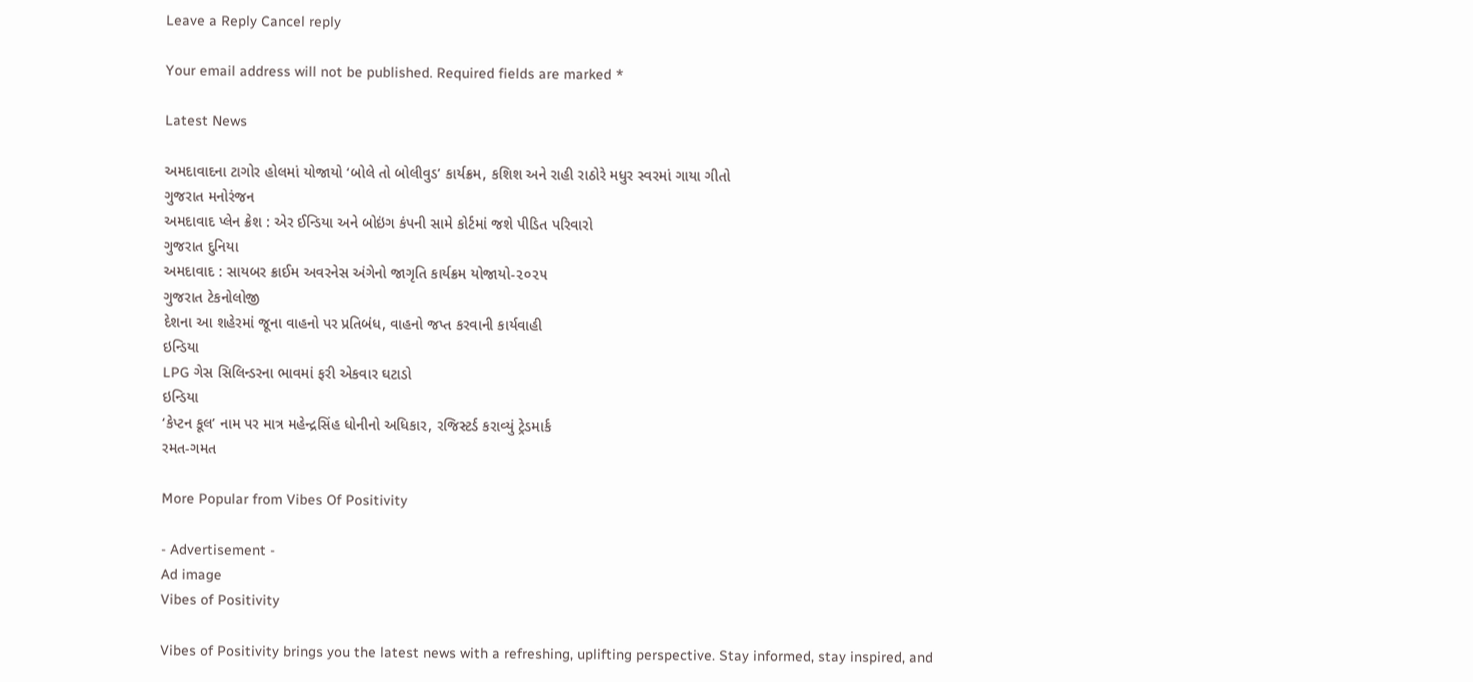Leave a Reply Cancel reply

Your email address will not be published. Required fields are marked *

Latest News

અમદાવાદના ટાગોર હોલમાં યોજાયો ‘બોલે તો બોલીવુડ’ કાર્યક્રમ, કશિશ અને રાહી રાઠોરે મધુર સ્વરમાં ગાયા ગીતો
ગુજરાત મનોરંજન
અમદાવાદ પ્લેન ક્રેશ : એર ઈન્ડિયા અને બોઇંગ કંપની સામે કોર્ટમાં જશે પીડિત પરિવારો
ગુજરાત દુનિયા
અમદાવાદ : સાયબર ક્રાઈમ અવરનેસ અંગેનો જાગૃતિ કાર્યક્રમ યોજાયો-૨૦૨૫
ગુજરાત ટેકનોલોજી
દેશના આ શહેરમાં જૂના વાહનો પર પ્રતિબંધ, વાહનો જપ્ત કરવાની કાર્યવાહી
ઇન્ડિયા
LPG ગેસ સિલિન્ડરના ભાવમાં ફરી એકવાર ઘટાડો
ઇન્ડિયા
‘કેપ્ટન કૂલ’ નામ પર માત્ર મહેન્દ્રસિંહ ધોનીનો અધિકાર, રજિસ્ટર્ડ કરાવ્યું ટ્રેડમાર્ક
રમત-ગમત

More Popular from Vibes Of Positivity

- Advertisement -
Ad image
Vibes of Positivity

Vibes of Positivity brings you the latest news with a refreshing, uplifting perspective. Stay informed, stay inspired, and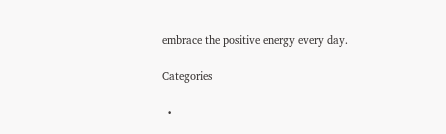embrace the positive energy every day.

Categories

  •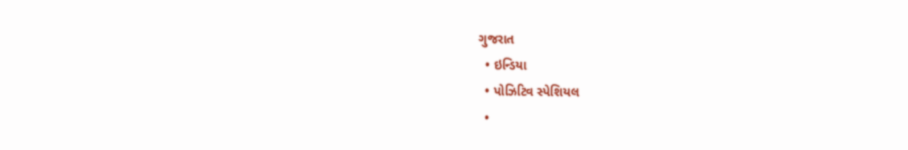ગુજરાત
  • ઇન્ડિયા
  • પોઝિટિવ સ્પેશિયલ
  •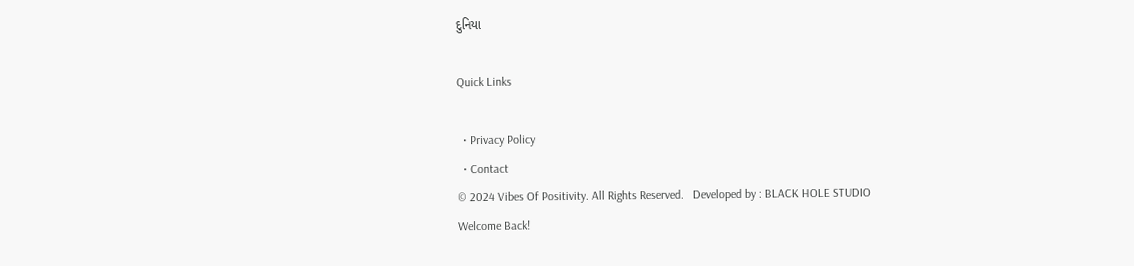દુનિયા

Quick Links

  • Privacy Policy
  • Contact
© 2024 Vibes Of Positivity. All Rights Reserved.   Developed by : BLACK HOLE STUDIO
Welcome Back!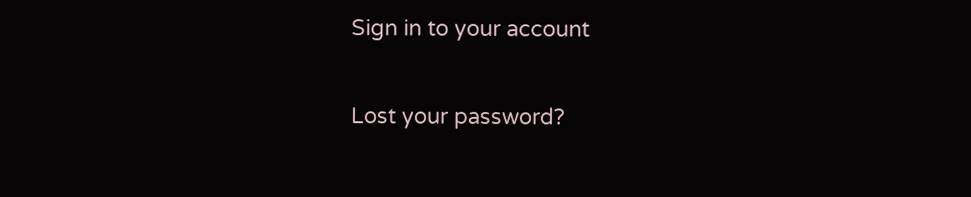Sign in to your account

Lost your password?